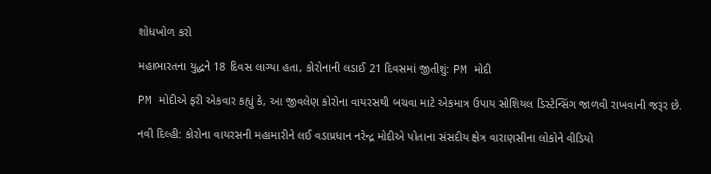શોધખોળ કરો

મહાભારતના યુદ્ધને 18 દિવસ લાગ્યા હતા, કોરોનાની લડાઈ 21 દિવસમાં જીતીશું: PM મોદી

PM મોદીએ ફરી એકવાર કહ્યું કે, આ જીવલેણ કોરોના વાયરસથી બચવા માટે એકમાત્ર ઉપાય સોશિયલ ડિસ્ટેન્સિંગ જાળવી રાખવાની જરૂર છે.

નવી દિલ્હી: કોરોના વાયરસની મહામારીને લઈ વડાપ્રધાન નરેન્દ્ર મોદીએ પોતાના સંસદીય ક્ષેત્ર વારાણસીના લોકોને વીડિયો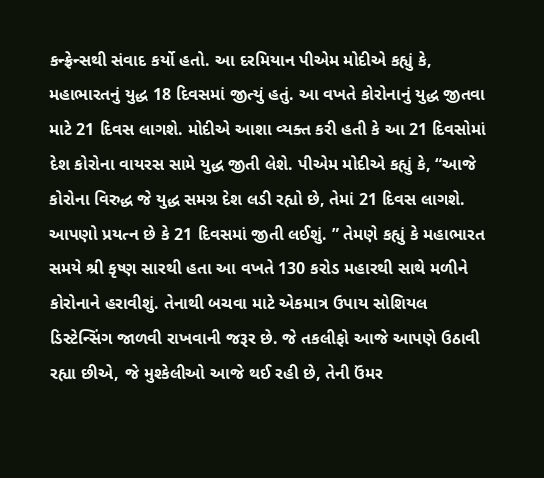કન્ફ્રેન્સથી સંવાદ કર્યો હતો. આ દરમિયાન પીએમ મોદીએ કહ્યું કે, મહાભારતનું યુદ્ધ 18 દિવસમાં જીત્યું હતું. આ વખતે કોરોનાનું યુદ્ધ જીતવા માટે 21 દિવસ લાગશે. મોદીએ આશા વ્યક્ત કરી હતી કે આ 21 દિવસોમાં દેશ કોરોના વાયરસ સામે યુદ્ધ જીતી લેશે. પીએમ મોદીએ કહ્યું કે, “આજે કોરોના વિરુદ્ધ જે યુદ્ધ સમગ્ર દેશ લડી રહ્યો છે, તેમાં 21 દિવસ લાગશે. આપણો પ્રયત્ન છે કે 21 દિવસમાં જીતી લઈશું. ” તેમણે કહ્યું કે મહાભારત સમયે શ્રી કૃષ્ણ સારથી હતા આ વખતે 130 કરોડ મહારથી સાથે મળીને કોરોનાને હરાવીશું. તેનાથી બચવા માટે એકમાત્ર ઉપાય સોશિયલ ડિસ્ટેન્સિંગ જાળવી રાખવાની જરૂર છે. જે તકલીફો આજે આપણે ઉઠાવી રહ્યા છીએ, જે મુશ્કેલીઓ આજે થઈ રહી છે, તેની ઉંમર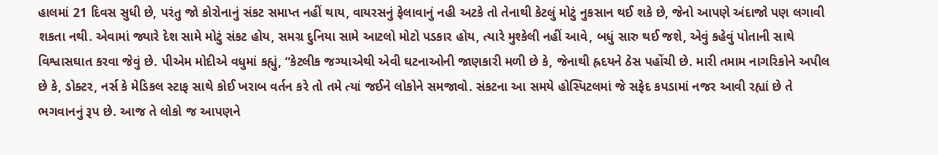હાલમાં 21 દિવસ સુધી છે, પરંતુ જો કોરોનાનું સંકટ સમાપ્ત નહીં થાય, વાયરસનું ફેલાવાનું નહી અટકે તો તેનાથી કેટલું મોટું નુકસાન થઈ શકે છે, જેનો આપણે અંદાજો પણ લગાવી શકતા નથી. એવામાં જ્યારે દેશ સામે મોટું સંકટ હોય, સમગ્ર દુનિયા સામે આટલો મોટો પડકાર હોય, ત્યારે મુશ્કેલી નહીં આવે, બધું સારુ થઈ જશે, એવું કહેવું પોતાની સાથે વિશ્વાસઘાત કરવા જેવું છે. પીએમ મોદીએ વધુમાં કહ્યું, “કેટલીક જગ્યાએથી એવી ઘટનાઓની જાણકારી મળી છે કે, જેનાથી હ્રદયને ઠેસ પહોંચી છે. મારી તમામ નાગરિકોને અપીલ છે કે, ડોક્ટર, નર્સ કે મેડિકલ સ્ટાફ સાથે કોઈ ખરાબ વર્તન કરે તો તમે ત્યાં જઈને લોકોને સમજાવો. સંકટના આ સમયે હોસ્પિટલમાં જે સફેદ કપડામાં નજર આવી રહ્યાં છે તે ભગવાનનું રૂપ છે. આજ તે લોકો જ આપણને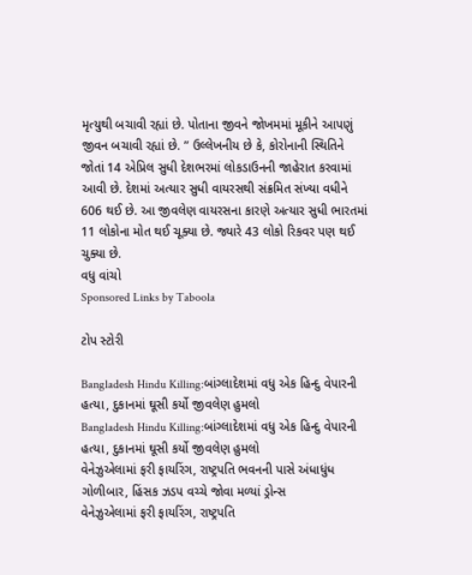મૃત્યુથી બચાવી રહ્યાં છે. પોતાના જીવને જોખમમાં મૂકીને આપણું જીવન બચાવી રહ્યાં છે. ” ઉલ્લેખનીય છે કે, કોરોનાની સ્થિતિને જોતાં 14 એપ્રિલ સુધી દેશભરમાં લોકડાઉનની જાહેરાત કરવામાં આવી છે. દેશમાં અત્યાર સુધી વાયરસથી સંક્રમિત સંખ્યા વધીને 606 થઈ છે. આ જીવલેણ વાયરસના કારણે અત્યાર સુધી ભારતમાં 11 લોકોના મોત થઈ ચૂક્યા છે. જ્યારે 43 લોકો રિકવર પણ થઈ ચુક્યા છે.
વધુ વાંચો
Sponsored Links by Taboola

ટોપ સ્ટોરી

Bangladesh Hindu Killing:બાંગ્લાદેશમાં વધુ એક હિન્દુ વેપારની હત્યા, દુકાનમાં ઘૂસી કર્યો જીવલેણ હુમલો
Bangladesh Hindu Killing:બાંગ્લાદેશમાં વધુ એક હિન્દુ વેપારની હત્યા, દુકાનમાં ઘૂસી કર્યો જીવલેણ હુમલો
વેનેઝુએલામાં ફરી ફાયરિંગ, રાષ્ટ્રપતિ ભવનની પાસે અંધાધુંધ ગોળીબાર, હિંસક ઝડપ વચ્ચે જોવા મળ્યાં ડ્રોન્સ
વેનેઝુએલામાં ફરી ફાયરિંગ, રાષ્ટ્રપતિ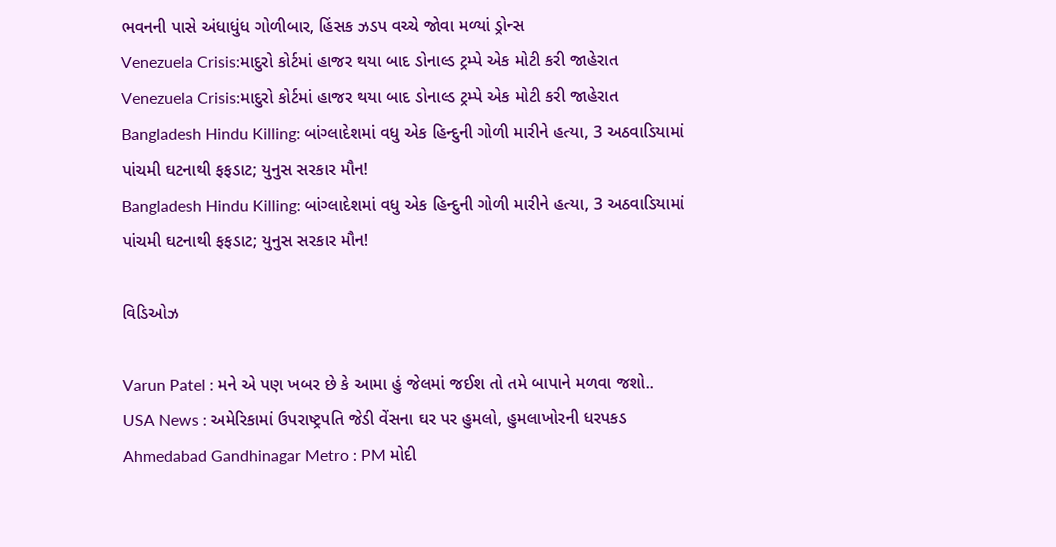ભવનની પાસે અંધાધુંધ ગોળીબાર, હિંસક ઝડપ વચ્ચે જોવા મળ્યાં ડ્રોન્સ
Venezuela Crisis:માદુરો કોર્ટમાં હાજર થયા બાદ ડોનાલ્ડ ટ્રમ્પે એક મોટી કરી જાહેરાત
Venezuela Crisis:માદુરો કોર્ટમાં હાજર થયા બાદ ડોનાલ્ડ ટ્રમ્પે એક મોટી કરી જાહેરાત
Bangladesh Hindu Killing: બાંગ્લાદેશમાં વધુ એક હિન્દુની ગોળી મારીને હત્યા, 3 અઠવાડિયામાં પાંચમી ઘટનાથી ફફડાટ; યુનુસ સરકાર મૌન!
Bangladesh Hindu Killing: બાંગ્લાદેશમાં વધુ એક હિન્દુની ગોળી મારીને હત્યા, 3 અઠવાડિયામાં પાંચમી ઘટનાથી ફફડાટ; યુનુસ સરકાર મૌન!

વિડિઓઝ

Varun Patel : મને એ પણ ખબર છે કે આમા હું જેલમાં જઈશ તો તમે બાપાને મળવા જશો..
USA News : અમેરિકામાં ઉપરાષ્ટ્રપતિ જેડી વેંસના ઘર પર હુમલો, હુમલાખોરની ધરપકડ
Ahmedabad Gandhinagar Metro : PM મોદી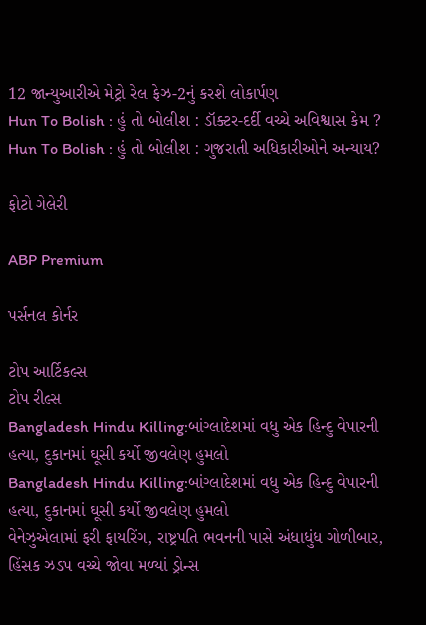12 જાન્યુઆરીએ મેટ્રો રેલ ફેઝ-2નું કરશે લોકાર્પણ
Hun To Bolish : હું તો બોલીશ : ડૉક્ટર-દર્દી વચ્ચે અવિશ્વાસ કેમ ?
Hun To Bolish : હું તો બોલીશ : ગુજરાતી અધિકારીઓને અન્યાય?

ફોટો ગેલેરી

ABP Premium

પર્સનલ કોર્નર

ટોપ આર્ટિકલ્સ
ટોપ રીલ્સ
Bangladesh Hindu Killing:બાંગ્લાદેશમાં વધુ એક હિન્દુ વેપારની હત્યા, દુકાનમાં ઘૂસી કર્યો જીવલેણ હુમલો
Bangladesh Hindu Killing:બાંગ્લાદેશમાં વધુ એક હિન્દુ વેપારની હત્યા, દુકાનમાં ઘૂસી કર્યો જીવલેણ હુમલો
વેનેઝુએલામાં ફરી ફાયરિંગ, રાષ્ટ્રપતિ ભવનની પાસે અંધાધુંધ ગોળીબાર, હિંસક ઝડપ વચ્ચે જોવા મળ્યાં ડ્રોન્સ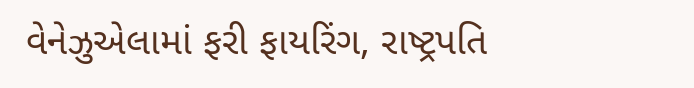વેનેઝુએલામાં ફરી ફાયરિંગ, રાષ્ટ્રપતિ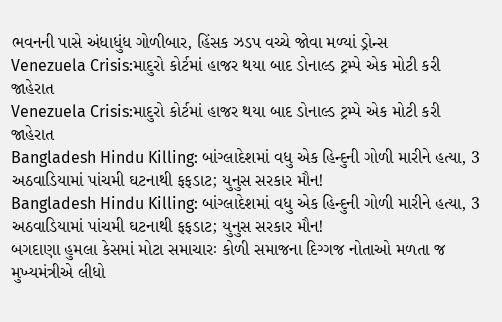ભવનની પાસે અંધાધુંધ ગોળીબાર, હિંસક ઝડપ વચ્ચે જોવા મળ્યાં ડ્રોન્સ
Venezuela Crisis:માદુરો કોર્ટમાં હાજર થયા બાદ ડોનાલ્ડ ટ્રમ્પે એક મોટી કરી જાહેરાત
Venezuela Crisis:માદુરો કોર્ટમાં હાજર થયા બાદ ડોનાલ્ડ ટ્રમ્પે એક મોટી કરી જાહેરાત
Bangladesh Hindu Killing: બાંગ્લાદેશમાં વધુ એક હિન્દુની ગોળી મારીને હત્યા, 3 અઠવાડિયામાં પાંચમી ઘટનાથી ફફડાટ; યુનુસ સરકાર મૌન!
Bangladesh Hindu Killing: બાંગ્લાદેશમાં વધુ એક હિન્દુની ગોળી મારીને હત્યા, 3 અઠવાડિયામાં પાંચમી ઘટનાથી ફફડાટ; યુનુસ સરકાર મૌન!
બગદાણા હુમલા કેસમાં મોટા સમાચારઃ કોળી સમાજના દિગ્ગજ નોતાઓ મળતા જ મુખ્યમંત્રીએ લીધો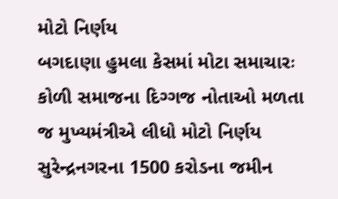મોટો નિર્ણય
બગદાણા હુમલા કેસમાં મોટા સમાચારઃ કોળી સમાજના દિગ્ગજ નોતાઓ મળતા જ મુખ્યમંત્રીએ લીધો મોટો નિર્ણય
સુરેન્દ્રનગરના 1500 કરોડના જમીન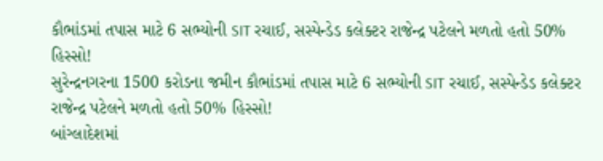કૌભાંડમાં તપાસ માટે 6 સભ્યોની SIT રચાઈ, સસ્પેન્ડેડ કલેક્ટર રાજેન્દ્ર પટેલને મળતો હતો 50% હિસ્સો!
સુરેન્દ્રનગરના 1500 કરોડના જમીન કૌભાંડમાં તપાસ માટે 6 સભ્યોની SIT રચાઈ, સસ્પેન્ડેડ કલેક્ટર રાજેન્દ્ર પટેલને મળતો હતો 50% હિસ્સો!
બાંગ્લાદેશમાં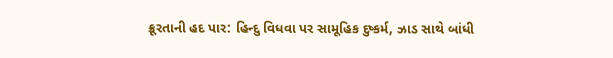ક્રૂરતાની હદ પાર: હિન્દુ વિધવા પર સામૂહિક દુષ્કર્મ, ઝાડ સાથે બાંધી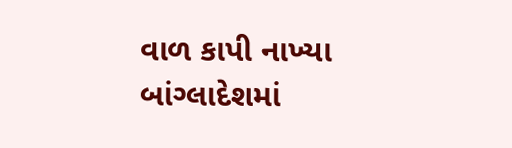વાળ કાપી નાખ્યા
બાંગ્લાદેશમાં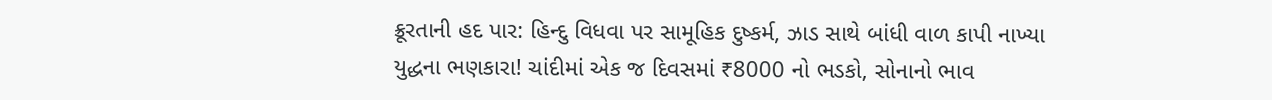ક્રૂરતાની હદ પાર: હિન્દુ વિધવા પર સામૂહિક દુષ્કર્મ, ઝાડ સાથે બાંધી વાળ કાપી નાખ્યા
યુદ્ધના ભણકારા! ચાંદીમાં એક જ દિવસમાં ₹8000 નો ભડકો, સોનાનો ભાવ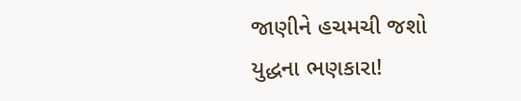જાણીને હચમચી જશો
યુદ્ધના ભણકારા!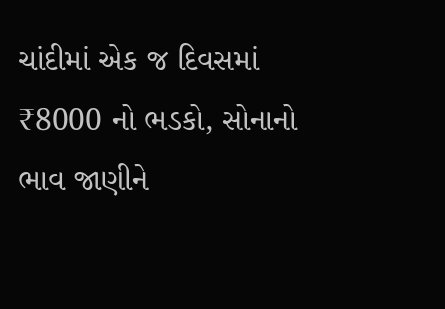ચાંદીમાં એક જ દિવસમાં ₹8000 નો ભડકો, સોનાનો ભાવ જાણીને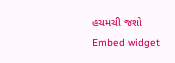હચમચી જશો
Embed widget